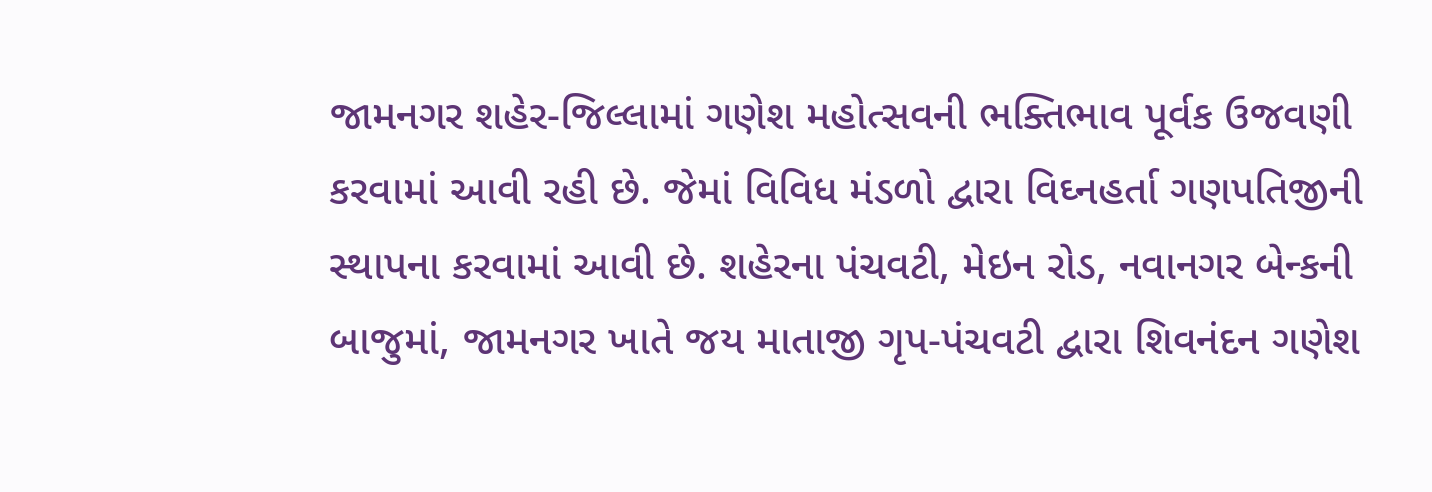જામનગર શહેર-જિલ્લામાં ગણેશ મહોત્સવની ભક્તિભાવ પૂર્વક ઉજવણી કરવામાં આવી રહી છે. જેમાં વિવિધ મંડળો દ્વારા વિઘ્નહર્તા ગણપતિજીની સ્થાપના કરવામાં આવી છે. શહેરના પંચવટી, મેઇન રોડ, નવાનગર બેન્કની બાજુમાં, જામનગર ખાતે જય માતાજી ગૃપ-પંચવટી દ્વારા શિવનંદન ગણેશ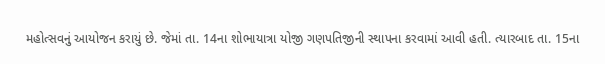મહોત્સવનું આયોજન કરાયું છે. જેમાં તા. 14ના શોભાયાત્રા યોજી ગણપતિજીની સ્થાપના કરવામાં આવી હતી. ત્યારબાદ તા. 15ના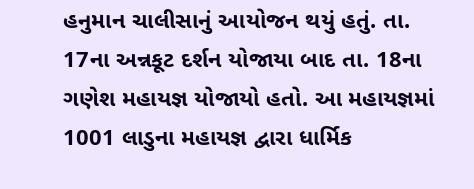હનુમાન ચાલીસાનું આયોજન થયું હતું. તા. 17ના અન્નકૂટ દર્શન યોજાયા બાદ તા. 18ના ગણેશ મહાયજ્ઞ યોજાયો હતો. આ મહાયજ્ઞમાં 1001 લાડુના મહાયજ્ઞ દ્વારા ધાર્મિક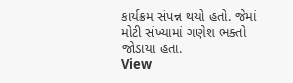કાર્યક્રમ સંપન્ન થયો હતો. જેમાં મોટી સંખ્યામાં ગણેશ ભક્તો જોડાયા હતા.
View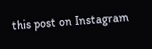this post on Instagram